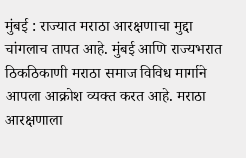मुंबई : राज्यात मराठा आरक्षणाचा मुद्दा चांगलाच तापत आहे. मुंबई आणि राज्यभरात ठिकठिकाणी मराठा समाज विविध मार्गाने आपला आक्रोश व्यक्त करत आहे. मराठा आरक्षणाला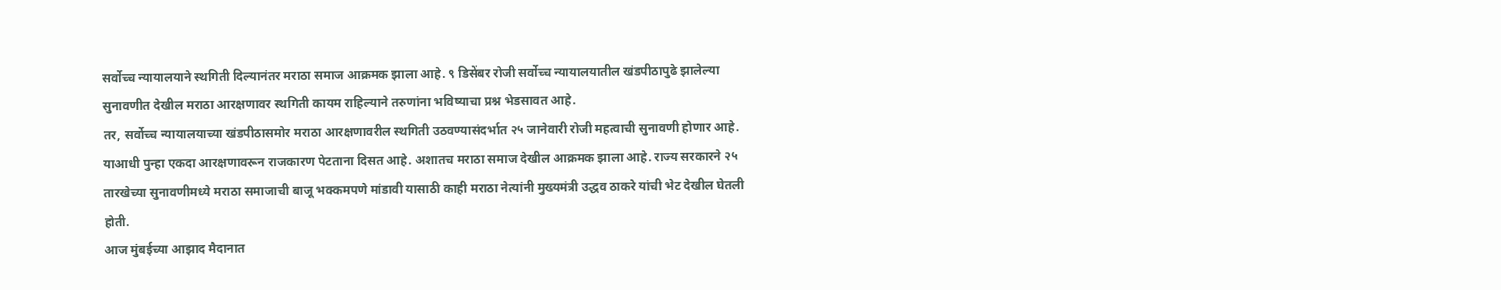सर्वोच्च न्यायालयाने स्थगिती दिल्यानंतर मराठा समाज आक्रमक झाला आहे. ९ डिसेंबर रोजी सर्वोच्च न्यायालयातील खंडपीठापुढे झालेल्या सुनावणीत देखील मराठा आरक्षणावर स्थगिती कायम राहिल्याने तरुणांना भविष्याचा प्रश्न भेडसावत आहे.
तर, सर्वोच्च न्यायालयाच्या खंडपीठासमोर मराठा आरक्षणावरील स्थगिती उठवण्यासंदर्भात २५ जानेवारी रोजी महत्वाची सुनावणी होणार आहे. याआधी पुन्हा एकदा आरक्षणावरून राजकारण पेटताना दिसत आहे. अशातच मराठा समाज देखील आक्रमक झाला आहे. राज्य सरकारने २५ तारखेच्या सुनावणीमध्ये मराठा समाजाची बाजू भक्कमपणे मांडावी यासाठी काही मराठा नेत्यांनी मुख्यमंत्री उद्धव ठाकरे यांची भेट देखील घेतली होती.
आज मुंबईच्या आझाद मैदानात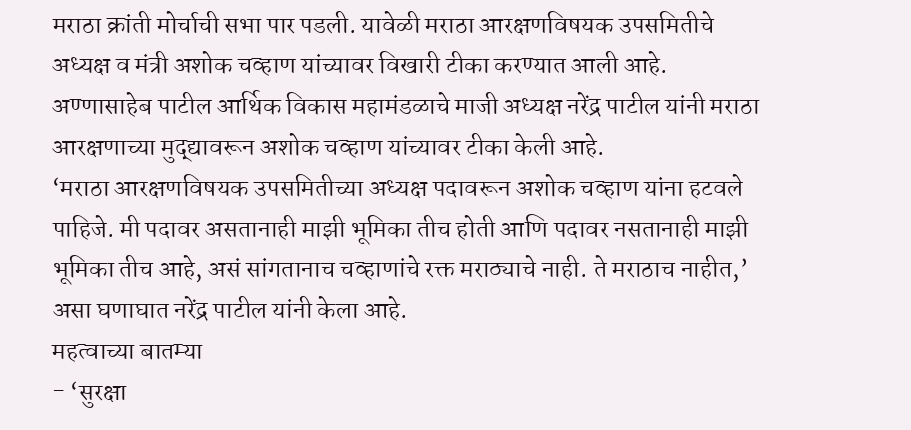मराठा क्रांती मोर्चाची सभा पार पडली. यावेळी मराठा आरक्षणविषयक उपसमितीचे अध्यक्ष व मंत्री अशोक चव्हाण यांच्यावर विखारी टीका करण्यात आली आहे. अण्णासाहेब पाटील आर्थिक विकास महामंडळाचे माजी अध्यक्ष नरेंद्र पाटील यांनी मराठा आरक्षणाच्या मुद्द्यावरून अशोक चव्हाण यांच्यावर टीका केली आहे.
‘मराठा आरक्षणविषयक उपसमितीच्या अध्यक्ष पदावरून अशोक चव्हाण यांना हटवले पाहिजे. मी पदावर असतानाही माझी भूमिका तीच होती आणि पदावर नसतानाही माझी भूमिका तीच आहे, असं सांगतानाच चव्हाणांचे रक्त मराठ्याचे नाही. ते मराठाच नाहीत,’ असा घणाघात नरेंद्र पाटील यांनी केला आहे.
महत्वाच्या बातम्या
- ‘सुरक्षा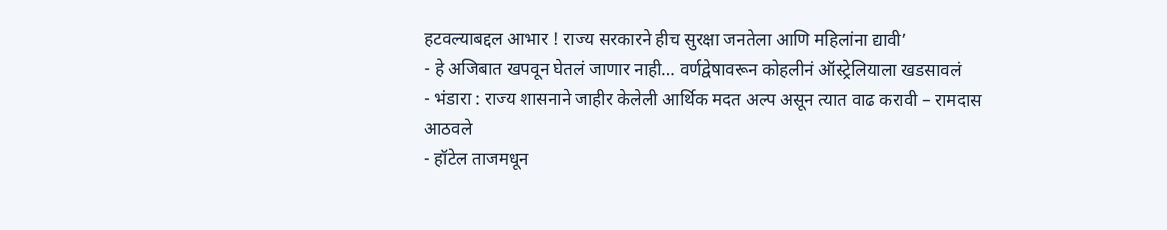हटवल्याबद्दल आभार ! राज्य सरकारने हीच सुरक्षा जनतेला आणि महिलांना द्यावी’
- हे अजिबात खपवून घेतलं जाणार नाही… वर्णद्वेषावरून कोहलीनं ऑस्ट्रेलियाला खडसावलं
- भंडारा : राज्य शासनाने जाहीर केलेली आर्थिक मदत अल्प असून त्यात वाढ करावी – रामदास आठवले
- हॉटेल ताजमधून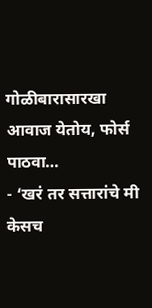गोळीबारासारखा आवाज येतोय, फोर्स पाठवा…
- ‘खरं तर सत्तारांचे मी केसच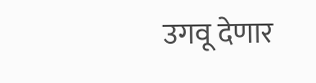उगवू देणार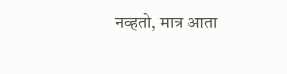नव्हतो, मात्र आता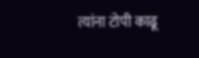त्यांना टोपी काढू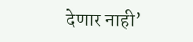देणार नाही’